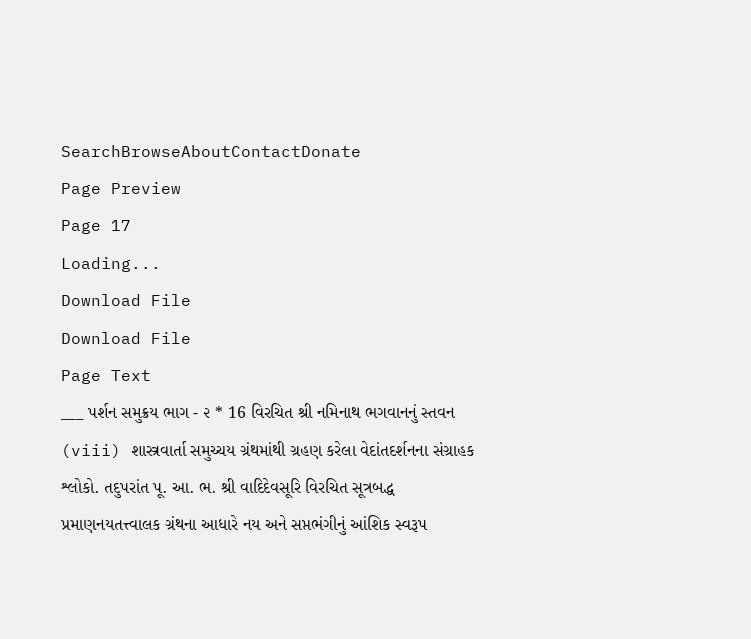SearchBrowseAboutContactDonate
Page Preview
Page 17
Loading...
Download File
Download File
Page Text
___ પર્શન સમુક્રય ભાગ - ૨ * 16 વિરચિત શ્રી નમિનાથ ભગવાનનું સ્તવન (viii) શાસ્ત્રવાર્તા સમુચ્ચય ગ્રંથમાંથી ગ્રહણ કરેલા વેદાંતદર્શનના સંગ્રાહક શ્લોકો. તદુપરાંત પૂ. આ. ભ. શ્રી વાદિદેવસૂરિ વિરચિત સૂત્રબદ્ધ પ્રમાણનયતત્ત્વાલક ગ્રંથના આધારે નય અને સપ્તભંગીનું આંશિક સ્વરૂપ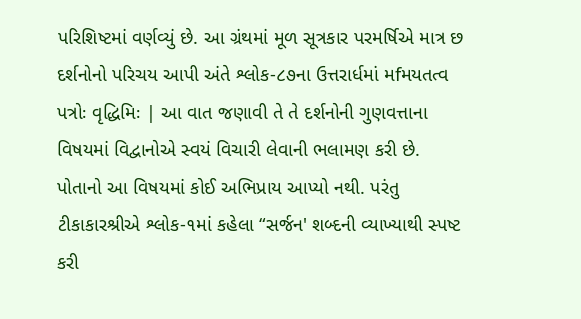પરિશિષ્ટમાં વર્ણવ્યું છે. આ ગ્રંથમાં મૂળ સૂત્રકાર પરમર્ષિએ માત્ર છ દર્શનોનો પરિચય આપી અંતે શ્લોક-૮૭ના ઉત્તરાર્ધમાં મfમયતત્વ પત્રોઃ વૃદ્ધિમિઃ | આ વાત જણાવી તે તે દર્શનોની ગુણવત્તાના વિષયમાં વિદ્વાનોએ સ્વયં વિચારી લેવાની ભલામણ કરી છે. પોતાનો આ વિષયમાં કોઈ અભિપ્રાય આપ્યો નથી. પરંતુ ટીકાકારશ્રીએ શ્લોક-૧માં કહેલા “સર્જન' શબ્દની વ્યાખ્યાથી સ્પષ્ટ કરી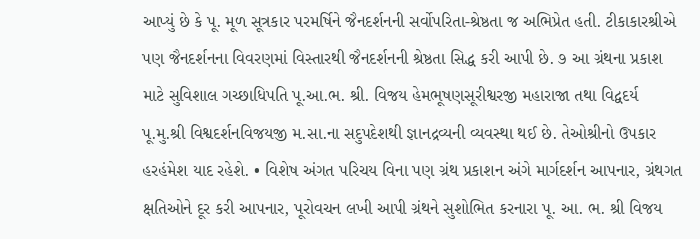આપ્યું છે કે પૂ. મૂળ સૂત્રકાર પરમર્ષિને જૈનદર્શનની સર્વોપરિતા-શ્રેષ્ઠતા જ અભિપ્રેત હતી. ટીકાકારશ્રીએ પણ જૈનદર્શનના વિવરણમાં વિસ્તારથી જૈનદર્શનની શ્રેષ્ઠતા સિદ્ધ કરી આપી છે. ૭ આ ગ્રંથના પ્રકાશ માટે સુવિશાલ ગચ્છાધિપતિ પૂ.આ.ભ. શ્રી. વિજય હેમભૂષણસૂરીશ્વરજી મહારાજા તથા વિદ્વદર્ય પૂ.મુ.શ્રી વિશ્વદર્શનવિજયજી મ.સા.ના સદુપદેશથી જ્ઞાનદ્રવ્યની વ્યવસ્થા થઈ છે. તેઓશ્રીનો ઉપકાર હરહંમેશ યાદ રહેશે. • વિશેષ અંગત પરિચય વિના પણ ગ્રંથ પ્રકાશન અંગે માર્ગદર્શન આપનાર, ગ્રંથગત ક્ષતિઓને દૂર કરી આપનાર, પૂરોવચન લખી આપી ગ્રંથને સુશોભિત કરનારા પૂ. આ. ભ. શ્રી વિજય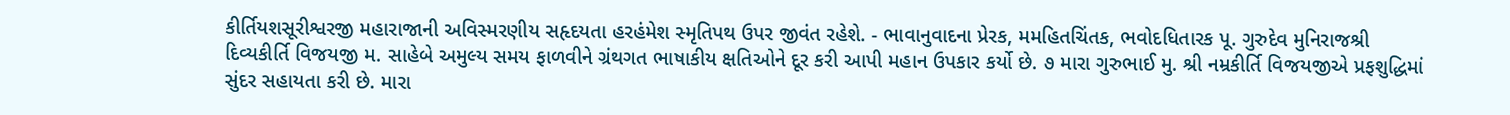કીર્તિયશસૂરીશ્વરજી મહારાજાની અવિસ્મરણીય સહૃદયતા હરહંમેશ સ્મૃતિપથ ઉપર જીવંત રહેશે. - ભાવાનુવાદના પ્રેરક, મમહિતચિંતક, ભવોદધિતારક પૂ. ગુરુદેવ મુનિરાજશ્રી દિવ્યકીર્તિ વિજયજી મ. સાહેબે અમુલ્ય સમય ફાળવીને ગ્રંથગત ભાષાકીય ક્ષતિઓને દૂર કરી આપી મહાન ઉપકાર કર્યો છે. ૭ મારા ગુરુભાઈ મુ. શ્રી નમ્રકીર્તિ વિજયજીએ પ્રફશુદ્ધિમાં સુંદર સહાયતા કરી છે. મારા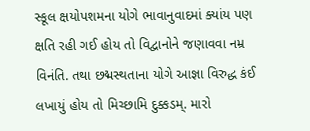સ્કૂલ ક્ષયોપશમના યોગે ભાવાનુવાદમાં ક્યાંય પણ ક્ષતિ રહી ગઈ હોય તો વિદ્વાનોને જણાવવા નમ્ર વિનંતિ. તથા છદ્મસ્થતાના યોગે આજ્ઞા વિરુદ્ધ કંઈ લખાયું હોય તો મિચ્છામિ દુક્કડમ્. મારો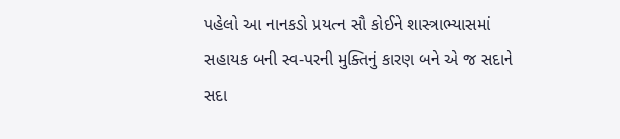પહેલો આ નાનકડો પ્રયત્ન સૌ કોઈને શાસ્ત્રાભ્યાસમાં સહાયક બની સ્વ-પરની મુક્તિનું કારણ બને એ જ સદાને સદા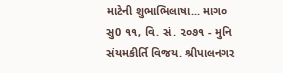માટેની શુભાભિલાષા... માગ૦ સુ0 ૧૧, વિ. સં. ૨૦૭૧ - મુનિ સંયમકીર્તિ વિજય. શ્રીપાલનગર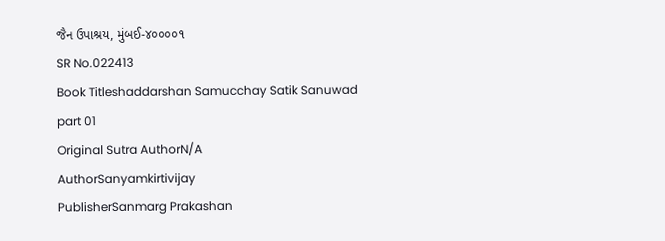જૈન ઉપાશ્રય, મુંબઈ-૪૦૦૦૦૧
SR No.022413
Book Titleshaddarshan Samucchay Satik Sanuwad part 01
Original Sutra AuthorN/A
AuthorSanyamkirtivijay
PublisherSanmarg Prakashan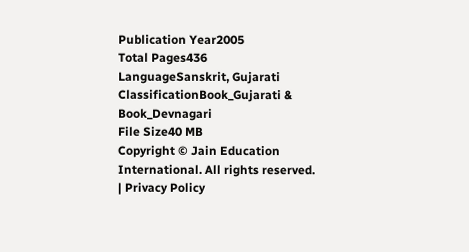Publication Year2005
Total Pages436
LanguageSanskrit, Gujarati
ClassificationBook_Gujarati & Book_Devnagari
File Size40 MB
Copyright © Jain Education International. All rights reserved. | Privacy Policy